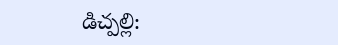డిచ్పల్లి: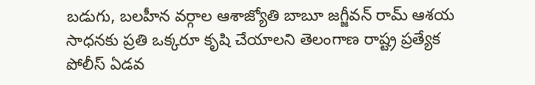బడుగు, బలహీన వర్గాల ఆశాజ్యోతి బాబూ జగ్జీవన్ రామ్ ఆశయ సాధనకు ప్రతి ఒక్కరూ కృషి చేయాలని తెలంగాణ రాష్ట్ర ప్రత్యేక పోలీస్ ఏడవ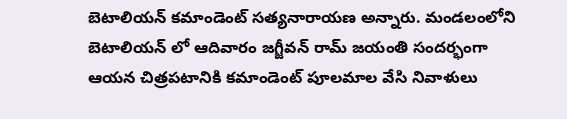బెటాలియన్ కమాండెంట్ సత్యనారాయణ అన్నారు. మండలంలోని బెటాలియన్ లో ఆదివారం జగ్జీవన్ రామ్ జయంతి సందర్భంగా ఆయన చిత్రపటానికి కమాండెంట్ పూలమాల వేసి నివాళులు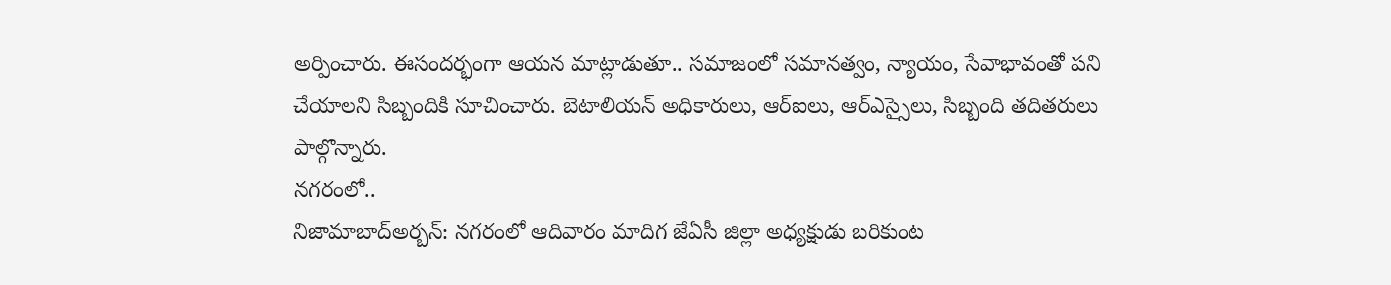అర్పించారు. ఈసందర్భంగా ఆయన మాట్లాడుతూ.. సమాజంలో సమానత్వం, న్యాయం, సేవాభావంతో పని చేయాలని సిబ్బందికి సూచించారు. బెటాలియన్ అధికారులు, ఆర్ఐలు, ఆర్ఎస్సైలు, సిబ్బంది తదితరులు పాల్గొన్నారు.
నగరంలో..
నిజామాబాద్అర్బన్: నగరంలో ఆదివారం మాదిగ జేఏసీ జిల్లా అధ్యక్షుడు బరికుంట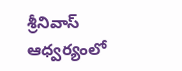శ్రీనివాస్ ఆధ్వర్యంలో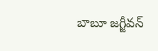బాబూ జగ్జీవన్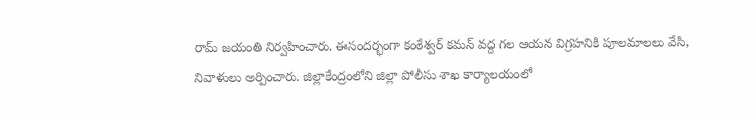రామ్ జయంతి నిర్వహించారు. ఈసందర్భంగా కంఠేశ్వర్ కమన్ వద్ద గల ఆయన విగ్రహనికి పూలమాలలు వేసి, నివాళులు అర్పించారు. జిల్లాకేంద్రంలోని జిల్లా పోలీసు శాఖ కార్యాలయంలో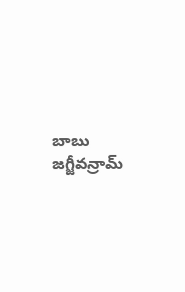బాబు జగ్జీవన్రామ్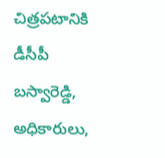చిత్రపటానికి డీసీపీ బస్వారెడ్డి, అధికారులు,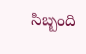సిబ్బంది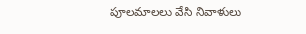పూలమాలలు వేసి నివాళులు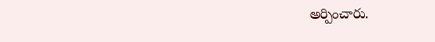అర్పించారు.